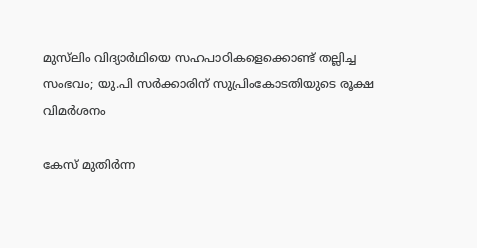മുസ്‌ലിം വിദ്യാർഥിയെ സഹപാഠികളെക്കൊണ്ട് തല്ലിച്ച സംഭവം; യു.പി സർക്കാരിന് സുപ്രിംകോടതിയുടെ രൂക്ഷ വിമർശനം

കേസ് മുതിർന്ന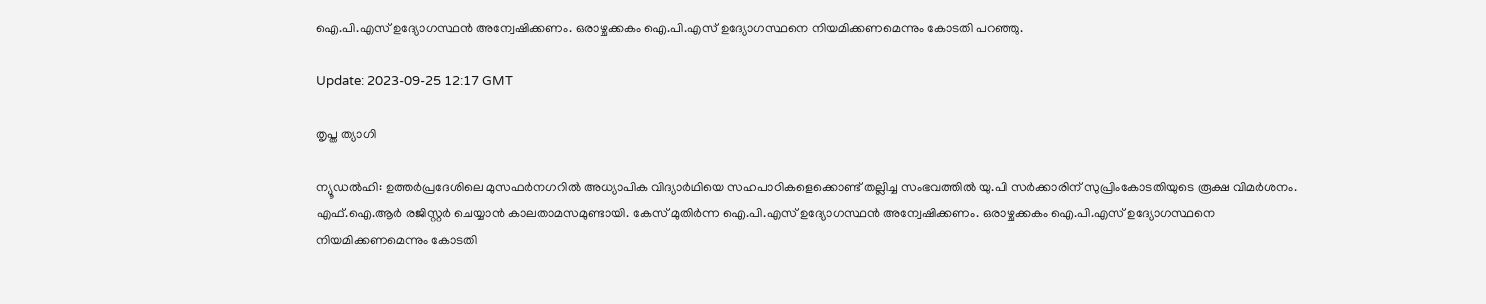ഐ.പി.എസ് ഉദ്യോഗസ്ഥൻ അന്വേഷിക്കണം. ഒരാഴ്ചക്കകം ഐ.പി.എസ് ഉദ്യോഗസ്ഥനെ നിയമിക്കണമെന്നും കോടതി പറഞ്ഞു.

Update: 2023-09-25 12:17 GMT

തൃപ്ത ത്യാഗി

ന്യൂഡൽഹി: ഉത്തർപ്രദേശിലെ മുസഫർനഗറിൽ അധ്യാപിക വിദ്യാർഥിയെ സഹപാഠികളെക്കൊണ്ട് തല്ലിച്ച സംഭവത്തിൽ യു.പി സർക്കാരിന് സുപ്രിംകോടതിയുടെ രൂക്ഷ വിമർശനം. എഫ്.ഐ.ആർ രജിസ്റ്റർ ചെയ്യാൻ കാലതാമസമുണ്ടായി. കേസ് മുതിർന്ന ഐ.പി.എസ് ഉദ്യോഗസ്ഥൻ അന്വേഷിക്കണം. ഒരാഴ്ചക്കകം ഐ.പി.എസ് ഉദ്യോഗസ്ഥനെ നിയമിക്കണമെന്നും കോടതി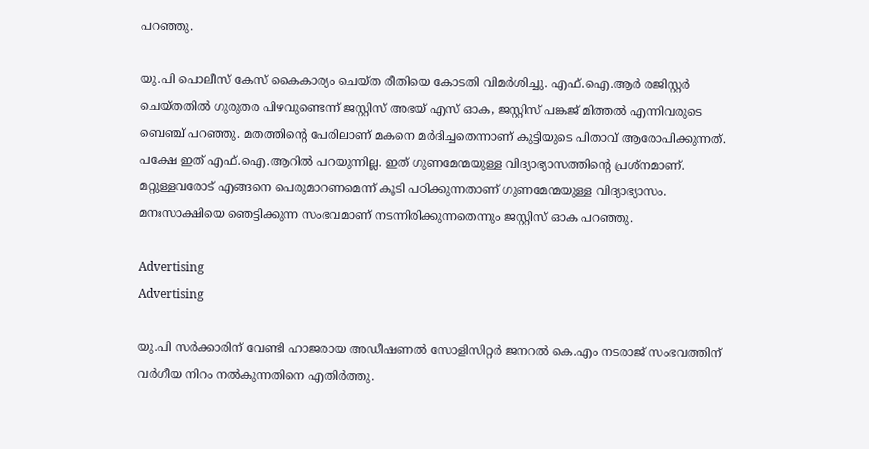പറഞ്ഞു.

യു.പി പൊലീസ് കേസ് കൈകാര്യം ചെയ്ത രീതിയെ കോടതി വിമർശിച്ചു. എഫ്.ഐ.ആർ രജിസ്റ്റർ ചെയ്തതിൽ ഗുരുതര പിഴവുണ്ടെന്ന് ജസ്റ്റിസ് അഭയ് എസ് ഓക, ജസ്റ്റിസ് പങ്കജ് മിത്തൽ എന്നിവരുടെ ബെഞ്ച് പറഞ്ഞു. മതത്തിന്റെ പേരിലാണ് മകനെ മർദിച്ചതെന്നാണ് കുട്ടിയുടെ പിതാവ് ആരോപിക്കുന്നത്. പക്ഷേ ഇത് എഫ്.ഐ.ആറിൽ പറയുന്നില്ല. ഇത് ഗുണമേന്മയുള്ള വിദ്യാഭ്യാസത്തിന്റെ പ്രശ്‌നമാണ്. മറ്റുള്ളവരോട് എങ്ങനെ പെരുമാറണമെന്ന് കൂടി പഠിക്കുന്നതാണ് ഗുണമേന്മയുള്ള വിദ്യാഭ്യാസം. മനഃസാക്ഷിയെ ഞെട്ടിക്കുന്ന സംഭവമാണ് നടന്നിരിക്കുന്നതെന്നും ജസ്റ്റിസ് ഓക പറഞ്ഞു.

Advertising
Advertising

യു.പി സർക്കാരിന് വേണ്ടി ഹാജരായ അഡീഷണൽ സോളിസിറ്റർ ജനറൽ കെ.എം നടരാജ് സംഭവത്തിന് വർഗീയ നിറം നൽകുന്നതിനെ എതിർത്തു.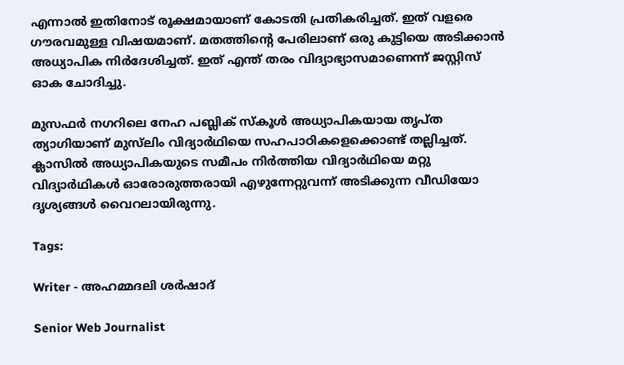എന്നാൽ ഇതിനോട് രൂക്ഷമായാണ് കോടതി പ്രതികരിച്ചത്. ഇത് വളരെ ഗൗരവമുള്ള വിഷയമാണ്. മതത്തിന്റെ പേരിലാണ് ഒരു കുട്ടിയെ അടിക്കാൻ അധ്യാപിക നിർദേശിച്ചത്. ഇത് എന്ത് തരം വിദ്യാഭ്യാസമാണെന്ന് ജസ്റ്റിസ് ഓക ചോദിച്ചു.

മുസഫർ നഗറിലെ നേഹ പബ്ലിക് സ്‌കൂൾ അധ്യാപികയായ തൃപ്ത ത്യാഗിയാണ് മുസ്‌ലിം വിദ്യാർഥിയെ സഹപാഠികളെക്കൊണ്ട് തല്ലിച്ചത്. ക്ലാസിൽ അധ്യാപികയുടെ സമീപം നിർത്തിയ വിദ്യാർഥിയെ മറ്റു വിദ്യാർഥികൾ ഓരോരുത്തരായി എഴുന്നേറ്റുവന്ന് അടിക്കുന്ന വീഡിയോ ദൃശ്യങ്ങൾ വൈറലായിരുന്നു.

Tags:

Writer - അഹമ്മദലി ശര്‍ഷാദ്

Senior Web Journalist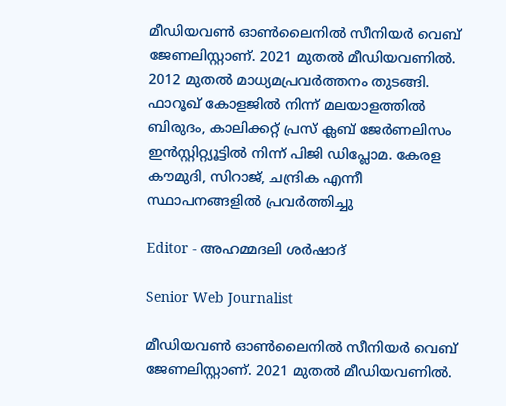മീഡിയവൺ ഓൺലൈനിൽ സീനിയർ വെബ് ജേണലിസ്റ്റാണ്. 2021 മുതൽ മീഡിയവണിൽ. 2012 മുതൽ മാധ്യമപ്രവർത്തനം തുടങ്ങി. ഫാറൂഖ് കോളജിൽ നിന്ന് മലയാളത്തിൽ ബിരുദം, കാലിക്കറ്റ് പ്രസ് ക്ലബ് ജേർണലിസം ഇൻസ്റ്റിറ്റ്യൂട്ടിൽ നിന്ന് പിജി ഡിപ്ലോമ. കേരള കൗമുദി, സിറാജ്, ചന്ദ്രിക എന്നീ സ്ഥാപനങ്ങളിൽ പ്രവർത്തിച്ചു

Editor - അഹമ്മദലി ശര്‍ഷാദ്

Senior Web Journalist

മീഡിയവൺ ഓൺലൈനിൽ സീനിയർ വെബ് ജേണലിസ്റ്റാണ്. 2021 മുതൽ മീഡിയവണിൽ.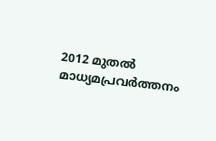2012 മുതൽ മാധ്യമപ്രവർത്തനം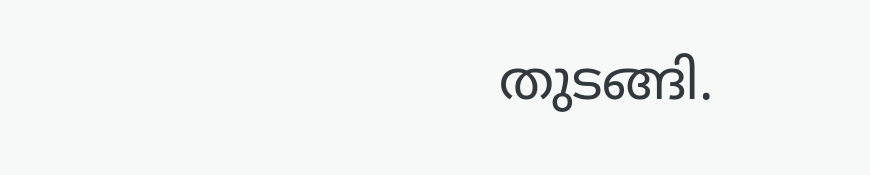തുടങ്ങി.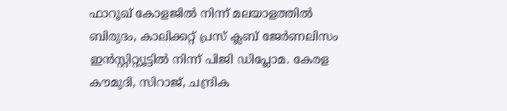ഫാറൂഖ് കോളജിൽ നിന്ന് മലയാളത്തിൽ ബിരുദം, കാലിക്കറ്റ് പ്രസ് ക്ലബ് ജേർണലിസം ഇൻസ്റ്റിറ്റ്യൂട്ടിൽ നിന്ന് പിജി ഡിപ്ലോമ. കേരള കൗമുദി, സിറാജ്, ചന്ദ്രിക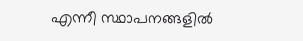എന്നീ സ്ഥാപനങ്ങളിൽ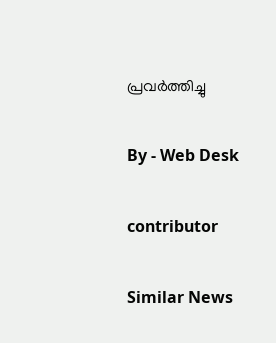പ്രവർത്തിച്ചു

By - Web Desk

contributor

Similar News